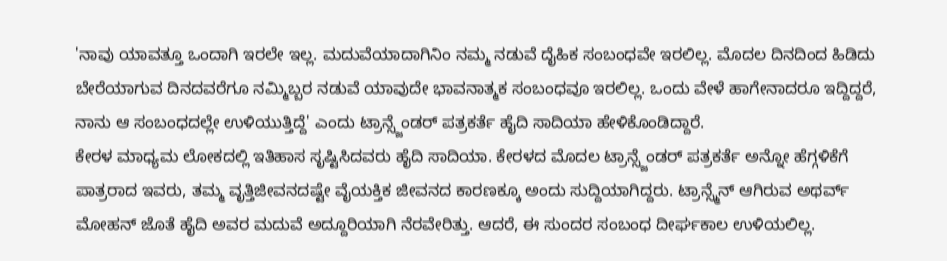'ನಾವು ಯಾವತ್ತೂ ಒಂದಾಗಿ ಇರಲೇ ಇಲ್ಲ. ಮದುವೆಯಾದಾಗಿನಿಂ ನಮ್ಮ ನಡುವೆ ದೈಹಿಕ ಸಂಬಂಧವೇ ಇರಲಿಲ್ಲ. ಮೊದಲ ದಿನದಿಂದ ಹಿಡಿದು ಬೇರೆಯಾಗುವ ದಿನದವರೆಗೂ ನಮ್ಮಿಬ್ಬರ ನಡುವೆ ಯಾವುದೇ ಭಾವನಾತ್ಮಕ ಸಂಬಂಧವೂ ಇರಲಿಲ್ಲ. ಒಂದು ವೇಳೆ ಹಾಗೇನಾದರೂ ಇದ್ದಿದ್ದರೆ, ನಾನು ಆ ಸಂಬಂಧದಲ್ಲೇ ಉಳಿಯುತ್ತಿದ್ದೆ' ಎಂದು ಟ್ರಾನ್ಸ್ಜೆಂಡರ್ ಪತ್ರಕರ್ತೆ ಹೈದಿ ಸಾದಿಯಾ ಹೇಳಿಕೊಂಡಿದ್ದಾರೆ.
ಕೇರಳ ಮಾಧ್ಯಮ ಲೋಕದಲ್ಲಿ ಇತಿಹಾಸ ಸೃಷ್ಟಿಸಿದವರು ಹೈದಿ ಸಾದಿಯಾ. ಕೇರಳದ ಮೊದಲ ಟ್ರಾನ್ಸ್ಜೆಂಡರ್ ಪತ್ರಕರ್ತೆ ಅನ್ನೋ ಹೆಗ್ಗಳಿಕೆಗೆ ಪಾತ್ರರಾದ ಇವರು, ತಮ್ಮ ವೃತ್ತಿಜೀವನದಷ್ಟೇ ವೈಯಕ್ತಿಕ ಜೀವನದ ಕಾರಣಕ್ಕೂ ಅಂದು ಸುದ್ದಿಯಾಗಿದ್ದರು. ಟ್ರಾನ್ಸ್ಮೆನ್ ಆಗಿರುವ ಅಥರ್ವ್ ಮೋಹನ್ ಜೊತೆ ಹೈದಿ ಅವರ ಮದುವೆ ಅದ್ದೂರಿಯಾಗಿ ನೆರವೇರಿತ್ತು. ಆದರೆ, ಈ ಸುಂದರ ಸಂಬಂಧ ದೀರ್ಘಕಾಲ ಉಳಿಯಲಿಲ್ಲ.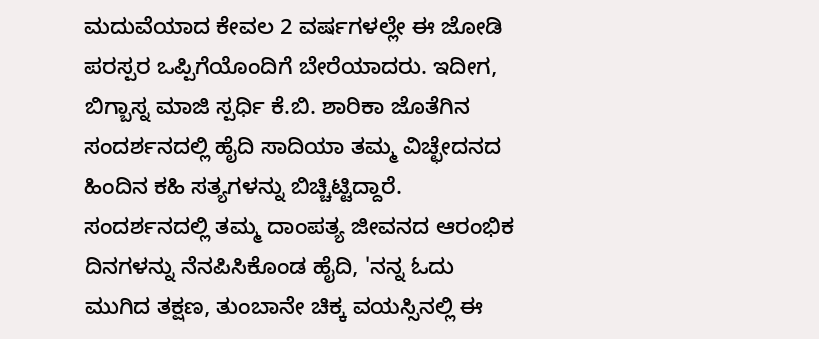ಮದುವೆಯಾದ ಕೇವಲ 2 ವರ್ಷಗಳಲ್ಲೇ ಈ ಜೋಡಿ ಪರಸ್ಪರ ಒಪ್ಪಿಗೆಯೊಂದಿಗೆ ಬೇರೆಯಾದರು. ಇದೀಗ, ಬಿಗ್ಬಾಸ್ನ ಮಾಜಿ ಸ್ಪರ್ಧಿ ಕೆ.ಬಿ. ಶಾರಿಕಾ ಜೊತೆಗಿನ ಸಂದರ್ಶನದಲ್ಲಿ ಹೈದಿ ಸಾದಿಯಾ ತಮ್ಮ ವಿಚ್ಛೇದನದ ಹಿಂದಿನ ಕಹಿ ಸತ್ಯಗಳನ್ನು ಬಿಚ್ಚಿಟ್ಟಿದ್ದಾರೆ.
ಸಂದರ್ಶನದಲ್ಲಿ ತಮ್ಮ ದಾಂಪತ್ಯ ಜೀವನದ ಆರಂಭಿಕ ದಿನಗಳನ್ನು ನೆನಪಿಸಿಕೊಂಡ ಹೈದಿ, 'ನನ್ನ ಓದು ಮುಗಿದ ತಕ್ಷಣ, ತುಂಬಾನೇ ಚಿಕ್ಕ ವಯಸ್ಸಿನಲ್ಲಿ ಈ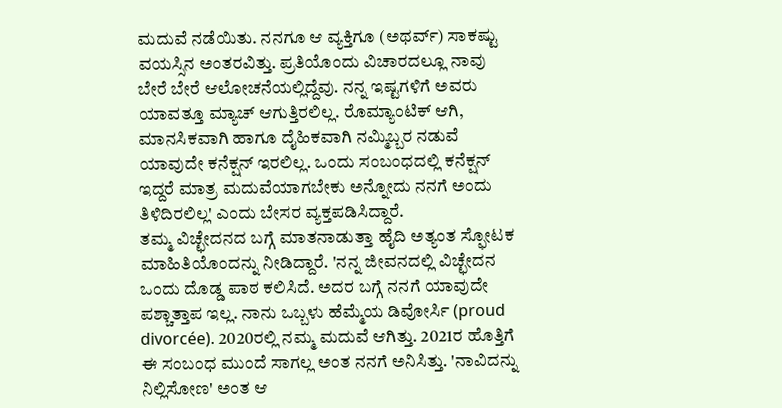ಮದುವೆ ನಡೆಯಿತು. ನನಗೂ ಆ ವ್ಯಕ್ತಿಗೂ (ಅಥರ್ವ್) ಸಾಕಷ್ಟು ವಯಸ್ಸಿನ ಅಂತರವಿತ್ತು. ಪ್ರತಿಯೊಂದು ವಿಚಾರದಲ್ಲೂ ನಾವು ಬೇರೆ ಬೇರೆ ಆಲೋಚನೆಯಲ್ಲಿದ್ದೆವು. ನನ್ನ ಇಷ್ಟಗಳಿಗೆ ಅವರು ಯಾವತ್ತೂ ಮ್ಯಾಚ್ ಆಗುತ್ತಿರಲಿಲ್ಲ. ರೊಮ್ಯಾಂಟಿಕ್ ಆಗಿ, ಮಾನಸಿಕವಾಗಿ ಹಾಗೂ ದೈಹಿಕವಾಗಿ ನಮ್ಮಿಬ್ಬರ ನಡುವೆ ಯಾವುದೇ ಕನೆಕ್ಷನ್ ಇರಲಿಲ್ಲ. ಒಂದು ಸಂಬಂಧದಲ್ಲಿ ಕನೆಕ್ಷನ್ ಇದ್ದರೆ ಮಾತ್ರ ಮದುವೆಯಾಗಬೇಕು ಅನ್ನೋದು ನನಗೆ ಅಂದು ತಿಳಿದಿರಲಿಲ್ಲ' ಎಂದು ಬೇಸರ ವ್ಯಕ್ತಪಡಿಸಿದ್ದಾರೆ.
ತಮ್ಮ ವಿಚ್ಛೇದನದ ಬಗ್ಗೆ ಮಾತನಾಡುತ್ತಾ ಹೈದಿ ಅತ್ಯಂತ ಸ್ಫೋಟಕ ಮಾಹಿತಿಯೊಂದನ್ನು ನೀಡಿದ್ದಾರೆ. 'ನನ್ನ ಜೀವನದಲ್ಲಿ ವಿಚ್ಛೇದನ ಒಂದು ದೊಡ್ಡ ಪಾಠ ಕಲಿಸಿದೆ. ಅದರ ಬಗ್ಗೆ ನನಗೆ ಯಾವುದೇ ಪಶ್ಚಾತ್ತಾಪ ಇಲ್ಲ. ನಾನು ಒಬ್ಬಳು ಹೆಮ್ಮೆಯ ಡಿವೋರ್ಸಿ (proud divorcée). 2020ರಲ್ಲಿ ನಮ್ಮ ಮದುವೆ ಆಗಿತ್ತು. 2021ರ ಹೊತ್ತಿಗೆ ಈ ಸಂಬಂಧ ಮುಂದೆ ಸಾಗಲ್ಲ ಅಂತ ನನಗೆ ಅನಿಸಿತ್ತು. 'ನಾವಿದನ್ನು ನಿಲ್ಲಿಸೋಣ' ಅಂತ ಆ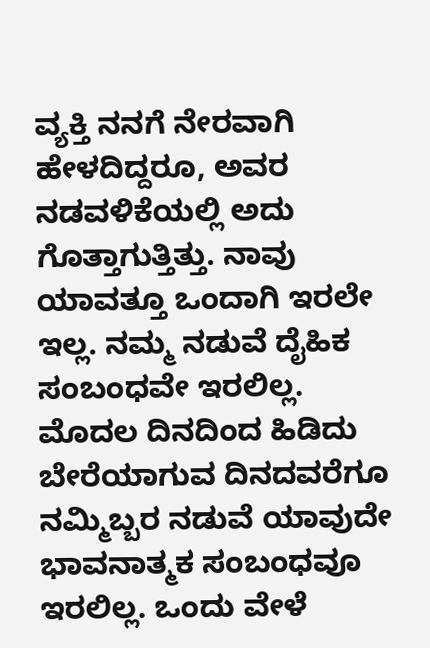ವ್ಯಕ್ತಿ ನನಗೆ ನೇರವಾಗಿ ಹೇಳದಿದ್ದರೂ, ಅವರ ನಡವಳಿಕೆಯಲ್ಲಿ ಅದು ಗೊತ್ತಾಗುತ್ತಿತ್ತು. ನಾವು ಯಾವತ್ತೂ ಒಂದಾಗಿ ಇರಲೇ ಇಲ್ಲ. ನಮ್ಮ ನಡುವೆ ದೈಹಿಕ ಸಂಬಂಧವೇ ಇರಲಿಲ್ಲ. ಮೊದಲ ದಿನದಿಂದ ಹಿಡಿದು ಬೇರೆಯಾಗುವ ದಿನದವರೆಗೂ ನಮ್ಮಿಬ್ಬರ ನಡುವೆ ಯಾವುದೇ ಭಾವನಾತ್ಮಕ ಸಂಬಂಧವೂ ಇರಲಿಲ್ಲ. ಒಂದು ವೇಳೆ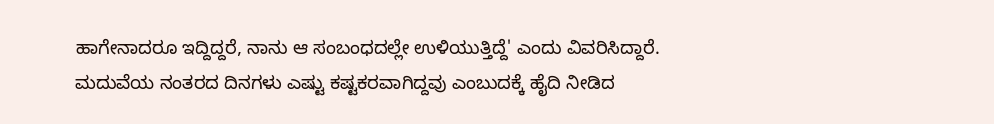ಹಾಗೇನಾದರೂ ಇದ್ದಿದ್ದರೆ, ನಾನು ಆ ಸಂಬಂಧದಲ್ಲೇ ಉಳಿಯುತ್ತಿದ್ದೆ' ಎಂದು ವಿವರಿಸಿದ್ದಾರೆ.
ಮದುವೆಯ ನಂತರದ ದಿನಗಳು ಎಷ್ಟು ಕಷ್ಟಕರವಾಗಿದ್ದವು ಎಂಬುದಕ್ಕೆ ಹೈದಿ ನೀಡಿದ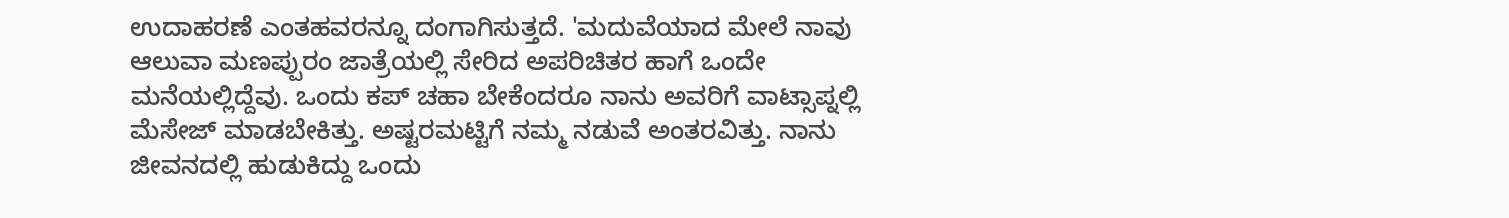ಉದಾಹರಣೆ ಎಂತಹವರನ್ನೂ ದಂಗಾಗಿಸುತ್ತದೆ. 'ಮದುವೆಯಾದ ಮೇಲೆ ನಾವು ಆಲುವಾ ಮಣಪ್ಪುರಂ ಜಾತ್ರೆಯಲ್ಲಿ ಸೇರಿದ ಅಪರಿಚಿತರ ಹಾಗೆ ಒಂದೇ ಮನೆಯಲ್ಲಿದ್ದೆವು. ಒಂದು ಕಪ್ ಚಹಾ ಬೇಕೆಂದರೂ ನಾನು ಅವರಿಗೆ ವಾಟ್ಸಾಪ್ನಲ್ಲಿ ಮೆಸೇಜ್ ಮಾಡಬೇಕಿತ್ತು. ಅಷ್ಟರಮಟ್ಟಿಗೆ ನಮ್ಮ ನಡುವೆ ಅಂತರವಿತ್ತು. ನಾನು ಜೀವನದಲ್ಲಿ ಹುಡುಕಿದ್ದು ಒಂದು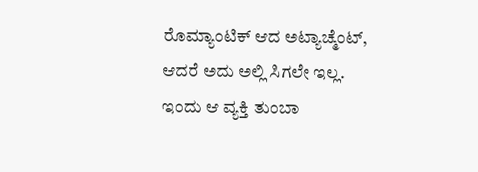ರೊಮ್ಯಾಂಟಿಕ್ ಆದ ಅಟ್ಯಾಚ್ಮೆಂಟ್, ಆದರೆ ಅದು ಅಲ್ಲಿ ಸಿಗಲೇ ಇಲ್ಲ. ಇಂದು ಆ ವ್ಯಕ್ತಿ ತುಂಬಾ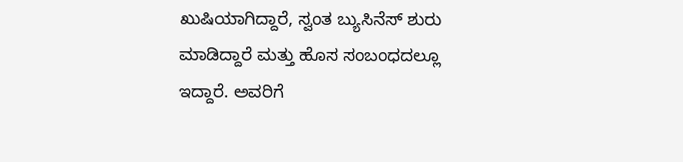ಖುಷಿಯಾಗಿದ್ದಾರೆ, ಸ್ವಂತ ಬ್ಯುಸಿನೆಸ್ ಶುರು ಮಾಡಿದ್ದಾರೆ ಮತ್ತು ಹೊಸ ಸಂಬಂಧದಲ್ಲೂ ಇದ್ದಾರೆ. ಅವರಿಗೆ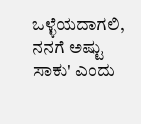ಒಳ್ಳೆಯದಾಗಲಿ, ನನಗೆ ಅಷ್ಟು ಸಾಕು' ಎಂದು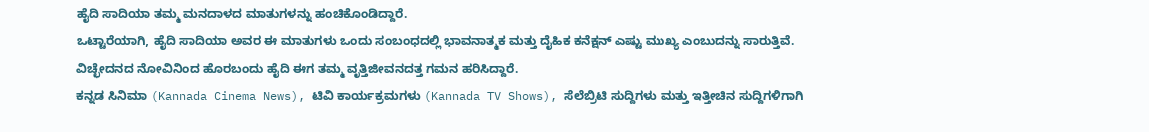ಹೈದಿ ಸಾದಿಯಾ ತಮ್ಮ ಮನದಾಳದ ಮಾತುಗಳನ್ನು ಹಂಚಿಕೊಂಡಿದ್ದಾರೆ.
ಒಟ್ಟಾರೆಯಾಗಿ, ಹೈದಿ ಸಾದಿಯಾ ಅವರ ಈ ಮಾತುಗಳು ಒಂದು ಸಂಬಂಧದಲ್ಲಿ ಭಾವನಾತ್ಮಕ ಮತ್ತು ದೈಹಿಕ ಕನೆಕ್ಷನ್ ಎಷ್ಟು ಮುಖ್ಯ ಎಂಬುದನ್ನು ಸಾರುತ್ತಿವೆ. ವಿಚ್ಛೇದನದ ನೋವಿನಿಂದ ಹೊರಬಂದು ಹೈದಿ ಈಗ ತಮ್ಮ ವೃತ್ತಿಜೀವನದತ್ತ ಗಮನ ಹರಿಸಿದ್ದಾರೆ.
ಕನ್ನಡ ಸಿನಿಮಾ (Kannada Cinema News), ಟಿವಿ ಕಾರ್ಯಕ್ರಮಗಳು (Kannada TV Shows), ಸೆಲೆಬ್ರಿಟಿ ಸುದ್ದಿಗಳು ಮತ್ತು ಇತ್ತೀಚಿನ ಸುದ್ದಿಗಳಿಗಾಗಿ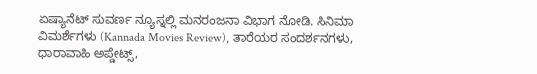ಏಷ್ಯಾನೆಟ್ ಸುವರ್ಣ ನ್ಯೂಸ್ನಲ್ಲಿ ಮನರಂಜನಾ ವಿಭಾಗ ನೋಡಿ. ಸಿನಿಮಾ ವಿಮರ್ಶೆಗಳು (Kannada Movies Review), ತಾರೆಯರ ಸಂದರ್ಶನಗಳು, ಧಾರಾವಾಹಿ ಅಪ್ಡೇಟ್ಸ್,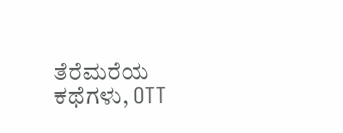ತೆರೆಮರೆಯ ಕಥೆಗಳು, OTT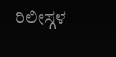ರಿಲೀಸ್ಗಳ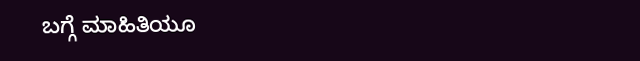ಬಗ್ಗೆ ಮಾಹಿತಿಯೂ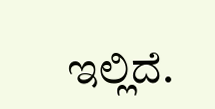ಇಲ್ಲಿದೆ.